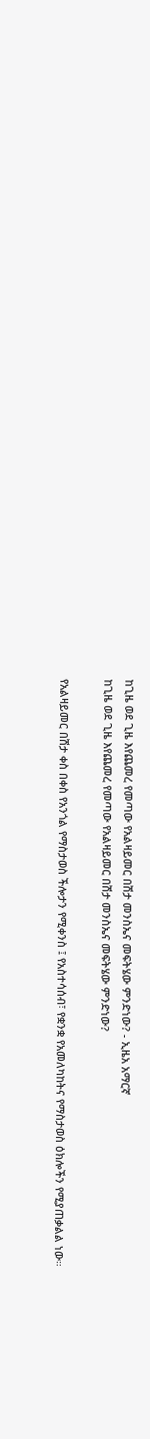ከጊዜ ወደ ጊዜ እየጨመረ የመጣው የአልዛይመር በሽታ መንስኤና መፍትሄው ምንድነው? - ኢዜአ አማርኛ
ከጊዜ ወደ ጊዜ እየጨመረ የመጣው የአልዛይመር በሽታ መንስኤና መፍትሄው ምንድነው?

የአልዛይመር በሽታ ቀስ በቀስ የአንጎል የማስታወስ ችሎታን የሚቀንስ ፤ የአስተሳሰብ፣ የቋንቋ የአመለካከትና የማስታወስ ዕክሎችን የሚያጠቃልል ነው።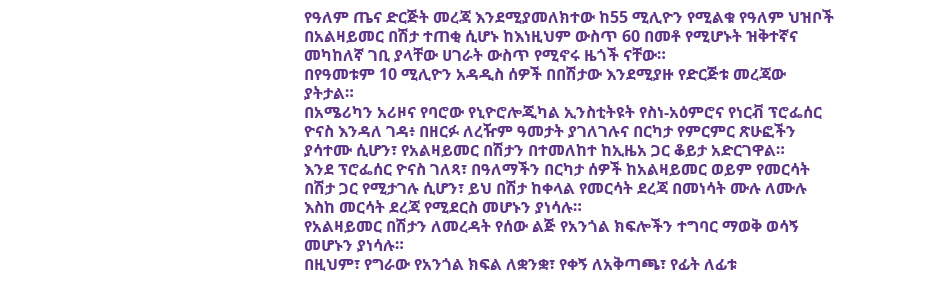የዓለም ጤና ድርጅት መረጃ እንደሚያመለክተው ከ55 ሚሊዮን የሚልቁ የዓለም ህዝቦች በአልዛይመር በሽታ ተጠቂ ሲሆኑ ከእነዚህም ውስጥ 60 በመቶ የሚሆኑት ዝቅተኛና መካከለኛ ገቢ ያላቸው ሀገራት ውስጥ የሚኖሩ ዜጎች ናቸው።
በየዓመቱም 10 ሚሊዮን አዳዲስ ሰዎች በበሽታው እንደሚያዙ የድርጅቱ መረጃው ያትታል።
በአሜሪካን አሪዞና የባሮው የኒዮሮሎጂካል ኢንስቲትዩት የስነ-አዕምሮና የነርቭ ፕሮፌሰር ዮናስ እንዳለ ገዳ፥ በዘርፉ ለረዥም ዓመታት ያገለገሉና በርካታ የምርምር ጽሁፎችን ያሳተሙ ሲሆን፣ የአልዛይመር በሽታን በተመለከተ ከኢዜአ ጋር ቆይታ አድርገዋል።
እንደ ፕሮፌሰር ዮናስ ገለጻ፣ በዓለማችን በርካታ ሰዎች ከአልዛይመር ወይም የመርሳት በሽታ ጋር የሚታገሉ ሲሆን፣ ይህ በሽታ ከቀላል የመርሳት ደረጃ በመነሳት ሙሉ ለሙሉ እስከ መርሳት ደረጃ የሚደርስ መሆኑን ያነሳሉ።
የአልዛይመር በሽታን ለመረዳት የሰው ልጅ የአንጎል ክፍሎችን ተግባር ማወቅ ወሳኝ መሆኑን ያነሳሉ።
በዚህም፣ የግራው የአንጎል ክፍል ለቋንቋ፣ የቀኝ ለአቅጣጫ፣ የፊት ለፊቱ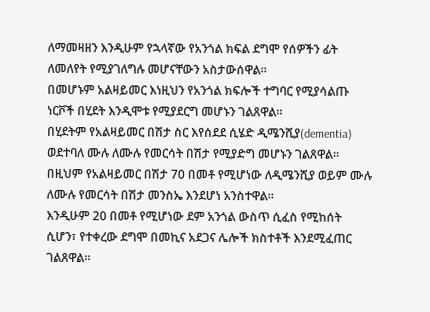ለማመዛዘን እንዲሁም የኋላኛው የአንጎል ክፍል ደግሞ የሰዎችን ፊት ለመለየት የሚያገለግሉ መሆናቸውን አስታውሰዋል።
በመሆኑም አልዛይመር እነዚህን የአንጎል ክፍሎች ተግባር የሚያሳልጡ ነርቮች በሂደት እንዲሞቱ የሚያደርግ መሆኑን ገልጸዋል።
በሂደትም የአልዛይመር በሽታ ስር እየሰደደ ሲሄድ ዲሜንሺያ(dementia) ወደተባለ ሙሉ ለሙሉ የመርሳት በሽታ የሚያድግ መሆኑን ገልጸዋል።
በዚህም የአልዛይመር በሽታ 70 በመቶ የሚሆነው ለዲሜንሺያ ወይም ሙሉ ለሙሉ የመርሳት በሽታ መንስኤ እንደሆነ አንስተዋል።
እንዲሁም 20 በመቶ የሚሆነው ደም አንጎል ውስጥ ሲፈስ የሚከሰት ሲሆን፣ የተቀረው ደግሞ በመኪና አደጋና ሌሎች ክስተቶች እንደሚፈጠር ገልጸዋል።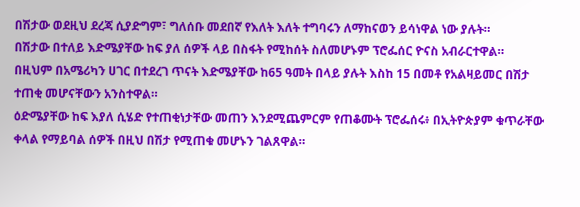በሽታው ወደዚህ ደረጃ ሲያድግም፣ ግለሰቡ መደበኛ የእለት እለት ተግባሩን ለማከናወን ይሳነዋል ነው ያሉት።
በሽታው በተለይ እድሜያቸው ከፍ ያለ ሰዎች ላይ በስፋት የሚከሰት ስለመሆኑም ፕሮፌሰር ዮናስ አብራርተዋል።
በዚህም በአሜሪካን ሀገር በተደረገ ጥናት እድሜያቸው ከ65 ዓመት በላይ ያሉት እስከ 15 በመቶ የአልዛይመር በሽታ ተጠቂ መሆናቸውን አንስተዋል።
ዕድሜያቸው ከፍ እያለ ሲሄድ የተጠቂነታቸው መጠን እንደሚጨምርም የጠቆሙት ፕሮፌሰሩ፥ በኢትዮጵያም ቁጥራቸው ቀላል የማይባል ሰዎች በዚህ በሽታ የሚጠቁ መሆኑን ገልጸዋል።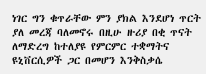ነገር ግን ቁጥራቸው ምን ያክል እንደሆነ ጥርት ያለ መረጃ ባለመኖሩ በዚሁ ዙሪያ በቂ ጥናት ለማድረግ ከተለያዩ የምርምር ተቋማትና ዩኒቨርሲዎች ጋር በመሆን እንቅስቃሴ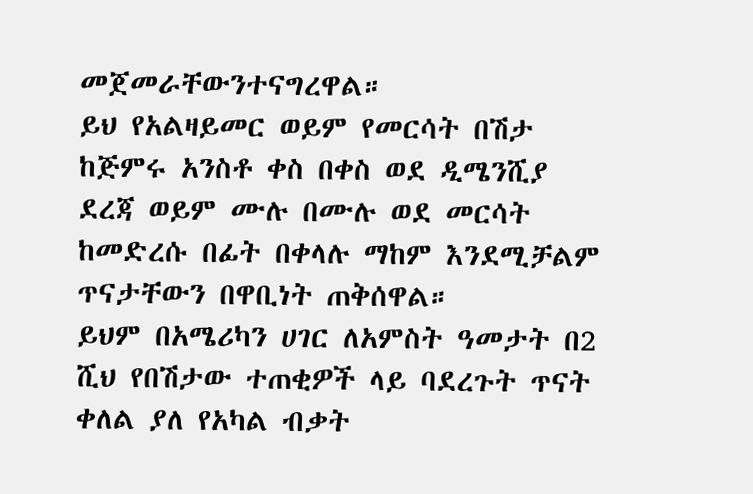መጀመራቸውንተናግረዋል።
ይህ የአልዛይመር ወይም የመርሳት በሽታ ከጅምሩ አንስቶ ቀስ በቀስ ወደ ዲሜንሺያ ደረጃ ወይም ሙሉ በሙሉ ወደ መርሳት ከመድረሱ በፊት በቀላሉ ማከም እንደሚቻልም ጥናታቸውን በዋቢነት ጠቅሰዋል።
ይህም በአሜሪካን ሀገር ለአምስት ዓመታት በ2 ሺህ የበሽታው ተጠቂዎች ላይ ባደረጉት ጥናት ቀለል ያለ የአካል ብቃት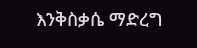እንቅስቃሴ ማድረግ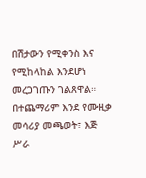በሽታውን የሚቀንስ እና የሚከላከል እንደሆነ መረጋገጡን ገልጸዋል።
በተጨማሪም እንደ የሙዚቃ መሳሪያ መጫወት፣ እጅ ሥራ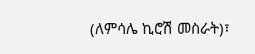(ለምሳሌ ኪሮሽ መስራት)፣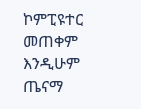ኮምፒዩተር መጠቀም እንዲሁም ጤናማ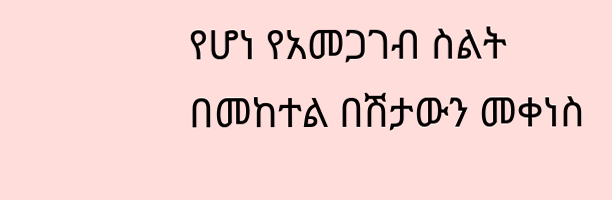የሆነ የአመጋገብ ስልት በመከተል በሽታውን መቀነስ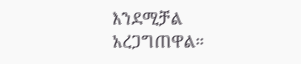እንደሚቻል አረጋግጠዋል።